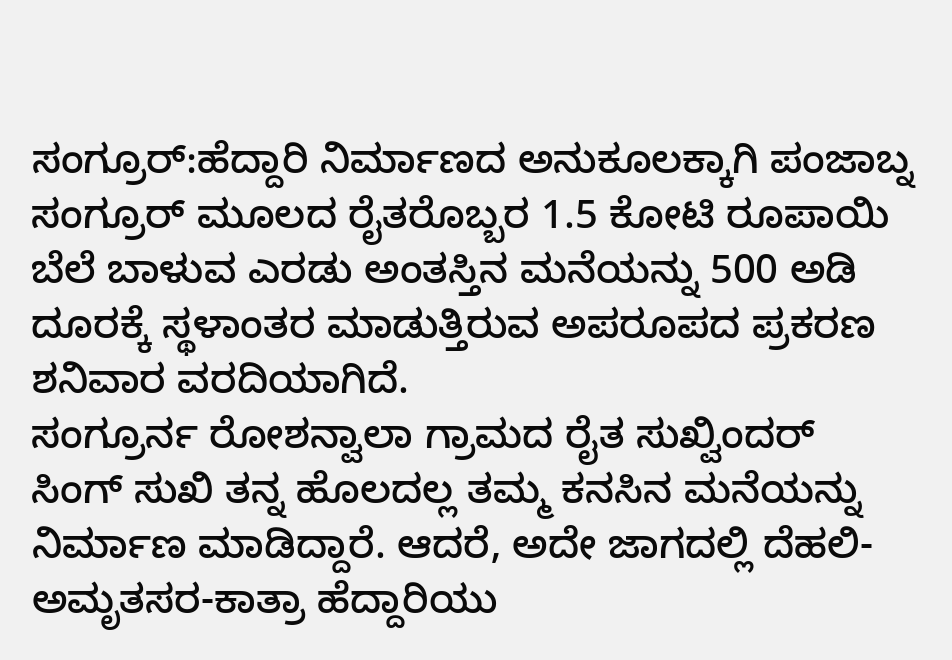ಸಂಗ್ರೂರ್:ಹೆದ್ದಾರಿ ನಿರ್ಮಾಣದ ಅನುಕೂಲಕ್ಕಾಗಿ ಪಂಜಾಬ್ನ ಸಂಗ್ರೂರ್ ಮೂಲದ ರೈತರೊಬ್ಬರ 1.5 ಕೋಟಿ ರೂಪಾಯಿ ಬೆಲೆ ಬಾಳುವ ಎರಡು ಅಂತಸ್ತಿನ ಮನೆಯನ್ನು 500 ಅಡಿ ದೂರಕ್ಕೆ ಸ್ಥಳಾಂತರ ಮಾಡುತ್ತಿರುವ ಅಪರೂಪದ ಪ್ರಕರಣ ಶನಿವಾರ ವರದಿಯಾಗಿದೆ.
ಸಂಗ್ರೂರ್ನ ರೋಶನ್ವಾಲಾ ಗ್ರಾಮದ ರೈತ ಸುಖ್ವಿಂದರ್ ಸಿಂಗ್ ಸುಖಿ ತನ್ನ ಹೊಲದಲ್ಲ ತಮ್ಮ ಕನಸಿನ ಮನೆಯನ್ನು ನಿರ್ಮಾಣ ಮಾಡಿದ್ದಾರೆ. ಆದರೆ, ಅದೇ ಜಾಗದಲ್ಲಿ ದೆಹಲಿ-ಅಮೃತಸರ-ಕಾತ್ರಾ ಹೆದ್ದಾರಿಯು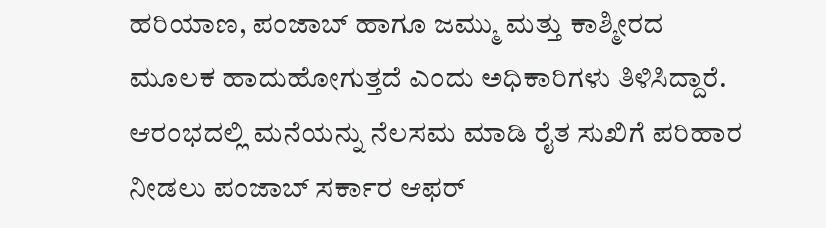ಹರಿಯಾಣ, ಪಂಜಾಬ್ ಹಾಗೂ ಜಮ್ಮು ಮತ್ತು ಕಾಶ್ಮೀರದ ಮೂಲಕ ಹಾದುಹೋಗುತ್ತದೆ ಎಂದು ಅಧಿಕಾರಿಗಳು ತಿಳಿಸಿದ್ದಾರೆ.
ಆರಂಭದಲ್ಲಿ ಮನೆಯನ್ನು ನೆಲಸಮ ಮಾಡಿ ರೈತ ಸುಖಿಗೆ ಪರಿಹಾರ ನೀಡಲು ಪಂಜಾಬ್ ಸರ್ಕಾರ ಆಫರ್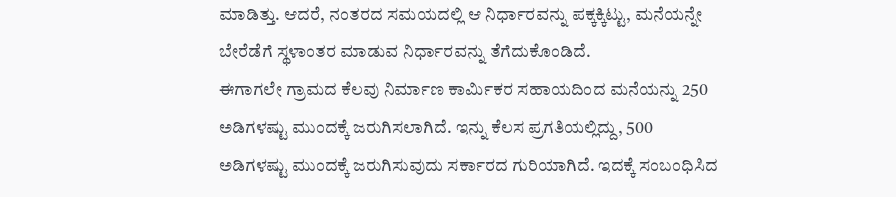ಮಾಡಿತ್ತು. ಆದರೆ, ನಂತರದ ಸಮಯದಲ್ಲಿ ಆ ನಿರ್ಧಾರವನ್ನು ಪಕ್ಕಕ್ಕಿಟ್ಟು, ಮನೆಯನ್ನೇ ಬೇರೆಡೆಗೆ ಸ್ಥಳಾಂತರ ಮಾಡುವ ನಿರ್ಧಾರವನ್ನು ತೆಗೆದುಕೊಂಡಿದೆ.
ಈಗಾಗಲೇ ಗ್ರಾಮದ ಕೆಲವು ನಿರ್ಮಾಣ ಕಾರ್ಮಿಕರ ಸಹಾಯದಿಂದ ಮನೆಯನ್ನು 250 ಅಡಿಗಳಷ್ಟು ಮುಂದಕ್ಕೆ ಜರುಗಿಸಲಾಗಿದೆ. ಇನ್ನು ಕೆಲಸ ಪ್ರಗತಿಯಲ್ಲಿದ್ದು, 500 ಅಡಿಗಳಷ್ಟು ಮುಂದಕ್ಕೆ ಜರುಗಿಸುವುದು ಸರ್ಕಾರದ ಗುರಿಯಾಗಿದೆ. ಇದಕ್ಕೆ ಸಂಬಂಧಿಸಿದ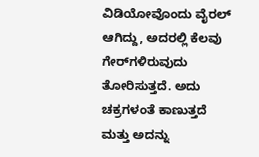ವಿಡಿಯೋವೊಂದು ವೈರಲ್ ಆಗಿದ್ದು, ಅದರಲ್ಲಿ ಕೆಲವು ಗೇರ್‌ಗಳಿರುವುದು ತೋರಿಸುತ್ತದೆ. ಅದು ಚಕ್ರಗಳಂತೆ ಕಾಣುತ್ತದೆ ಮತ್ತು ಅದನ್ನು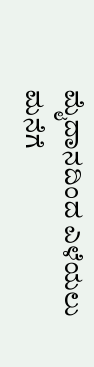ಮೈದಾನದಿಂದ ಎಳೆಯಲು ಮನೆಗೆ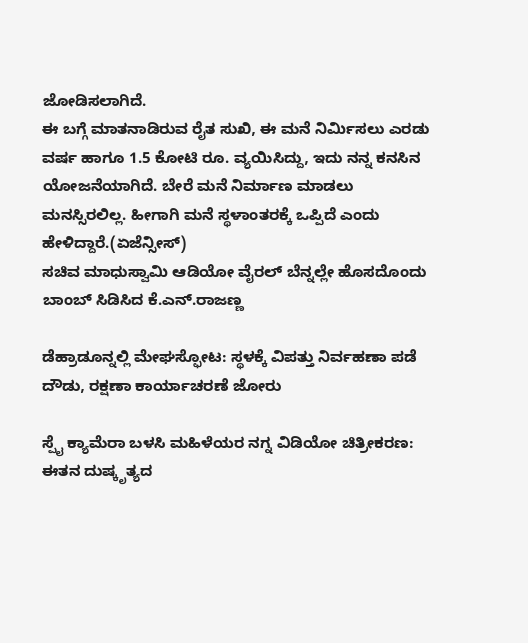ಜೋಡಿಸಲಾಗಿದೆ.
ಈ ಬಗ್ಗೆ ಮಾತನಾಡಿರುವ ರೈತ ಸುಖಿ, ಈ ಮನೆ ನಿರ್ಮಿಸಲು ಎರಡು ವರ್ಷ ಹಾಗೂ 1.5 ಕೋಟಿ ರೂ. ವ್ಯಯಿಸಿದ್ದು, ಇದು ನನ್ನ ಕನಸಿನ ಯೋಜನೆಯಾಗಿದೆ. ಬೇರೆ ಮನೆ ನಿರ್ಮಾಣ ಮಾಡಲು ಮನಸ್ಸಿರಲಿಲ್ಲ. ಹೀಗಾಗಿ ಮನೆ ಸ್ಥಳಾಂತರಕ್ಕೆ ಒಪ್ಪಿದೆ ಎಂದು ಹೇಳಿದ್ದಾರೆ.(ಏಜೆನ್ಸೀಸ್)
ಸಚಿವ ಮಾಧುಸ್ವಾಮಿ ಆಡಿಯೋ ವೈರಲ್ ಬೆನ್ನಲ್ಲೇ ಹೊಸದೊಂದು ಬಾಂಬ್ ಸಿಡಿಸಿದ ಕೆ.ಎನ್.ರಾಜಣ್ಣ

ಡೆಹ್ರಾಡೂನ್ನಲ್ಲಿ ಮೇಘಸ್ಫೋಟ: ಸ್ಥಳಕ್ಕೆ ವಿಪತ್ತು ನಿರ್ವಹಣಾ ಪಡೆ ದೌಡು, ರಕ್ಷಣಾ ಕಾರ್ಯಾಚರಣೆ ಜೋರು

ಸ್ಪೈ ಕ್ಯಾಮೆರಾ ಬಳಸಿ ಮಹಿಳೆಯರ ನಗ್ನ ವಿಡಿಯೋ ಚಿತ್ರೀಕರಣ: ಈತನ ದುಷ್ಕೃತ್ಯದ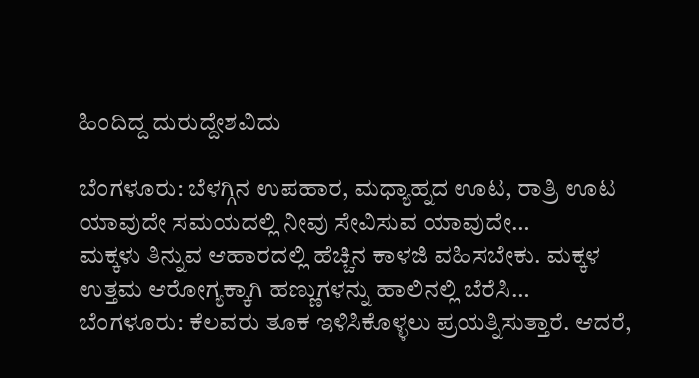ಹಿಂದಿದ್ದ ದುರುದ್ದೇಶವಿದು

ಬೆಂಗಳೂರು: ಬೆಳಗ್ಗಿನ ಉಪಹಾರ, ಮಧ್ಯಾಹ್ನದ ಊಟ, ರಾತ್ರಿ ಊಟ ಯಾವುದೇ ಸಮಯದಲ್ಲಿ ನೀವು ಸೇವಿಸುವ ಯಾವುದೇ…
ಮಕ್ಕಳು ತಿನ್ನುವ ಆಹಾರದಲ್ಲಿ ಹೆಚ್ಚಿನ ಕಾಳಜಿ ವಹಿಸಬೇಕು. ಮಕ್ಕಳ ಉತ್ತಮ ಆರೋಗ್ಯಕ್ಕಾಗಿ ಹಣ್ಣುಗಳನ್ನು ಹಾಲಿನಲ್ಲಿ ಬೆರೆಸಿ…
ಬೆಂಗಳೂರು: ಕೆಲವರು ತೂಕ ಇಳಿಸಿಕೊಳ್ಳಲು ಪ್ರಯತ್ನಿಸುತ್ತಾರೆ. ಆದರೆ,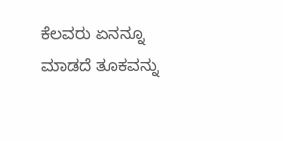ಕೆಲವರು ಏನನ್ನೂ ಮಾಡದೆ ತೂಕವನ್ನು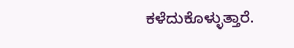ಕಳೆದುಕೊಳ್ಳುತ್ತಾರೆ.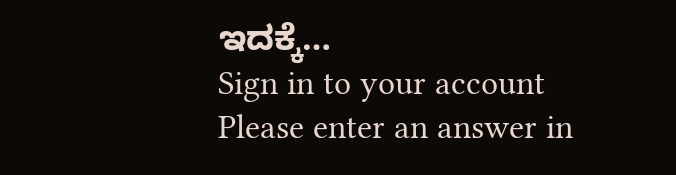ಇದಕ್ಕೆ…
Sign in to your account
Please enter an answer in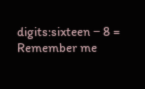digits:sixteen − 8 =
Remember me